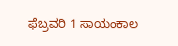ಫೆಬ್ರವರಿ 1 ಸಾಯಂಕಾಲ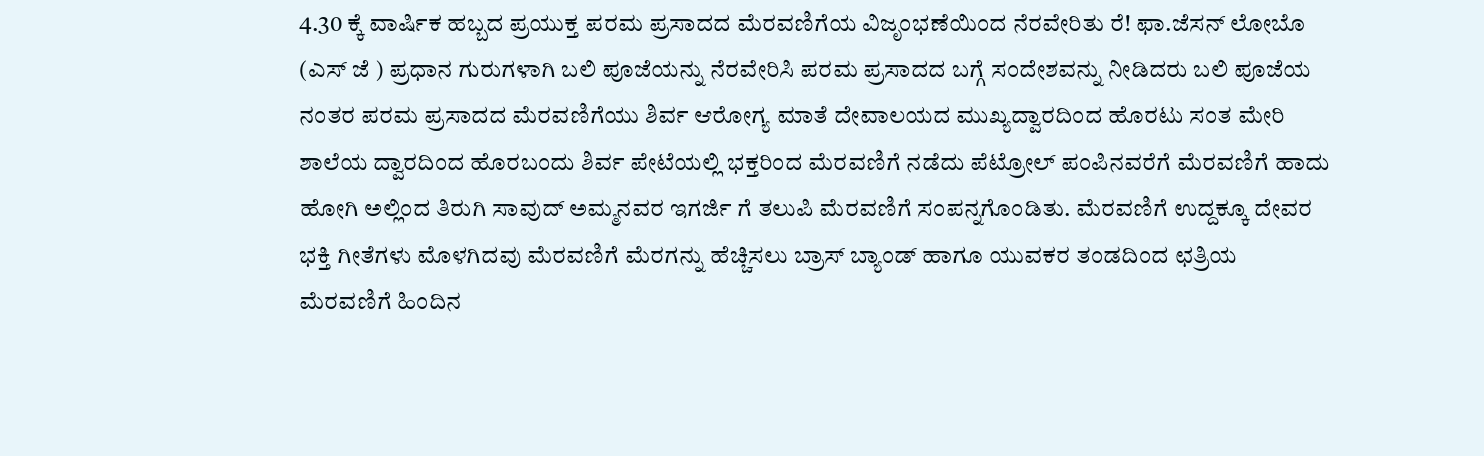4.30 ಕ್ಕೆ ವಾರ್ಷಿಕ ಹಬ್ಬದ ಪ್ರಯುಕ್ತ ಪರಮ ಪ್ರಸಾದದ ಮೆರವಣಿಗೆಯ ವಿಜೃಂಭಣೆಯಿಂದ ನೆರವೇರಿತು ರೆ! ಫಾ.ಜೆಸನ್ ಲೋಬೊ (ಎಸ್ ಜೆ ) ಪ್ರಧಾನ ಗುರುಗಳಾಗಿ ಬಲಿ ಪೂಜೆಯನ್ನು ನೆರವೇರಿಸಿ ಪರಮ ಪ್ರಸಾದದ ಬಗ್ಗೆ ಸಂದೇಶವನ್ನು ನೀಡಿದರು ಬಲಿ ಪೂಜೆಯ ನಂತರ ಪರಮ ಪ್ರಸಾದದ ಮೆರವಣಿಗೆಯು ಶಿರ್ವ ಆರೋಗ್ಯ ಮಾತೆ ದೇವಾಲಯದ ಮುಖ್ಯದ್ವಾರದಿಂದ ಹೊರಟು ಸಂತ ಮೇರಿ ಶಾಲೆಯ ದ್ವಾರದಿಂದ ಹೊರಬಂದು ಶಿರ್ವ ಪೇಟೆಯಲ್ಲಿ ಭಕ್ತರಿಂದ ಮೆರವಣಿಗೆ ನಡೆದು ಪೆಟ್ರೋಲ್ ಪಂಪಿನವರೆಗೆ ಮೆರವಣಿಗೆ ಹಾದು ಹೋಗಿ ಅಲ್ಲಿಂದ ತಿರುಗಿ ಸಾವುದ್ ಅಮ್ಮನವರ ಇಗರ್ಜಿ ಗೆ ತಲುಪಿ ಮೆರವಣಿಗೆ ಸಂಪನ್ನಗೊಂಡಿತು. ಮೆರವಣಿಗೆ ಉದ್ದಕ್ಕೂ ದೇವರ ಭಕ್ತಿ ಗೀತೆಗಳು ಮೊಳಗಿದವು ಮೆರವಣಿಗೆ ಮೆರಗನ್ನು ಹೆಚ್ಚಿಸಲು ಬ್ರಾಸ್ ಬ್ಯಾಂಡ್ ಹಾಗೂ ಯುವಕರ ತಂಡದಿಂದ ಛತ್ರಿಯ ಮೆರವಣಿಗೆ ಹಿಂದಿನ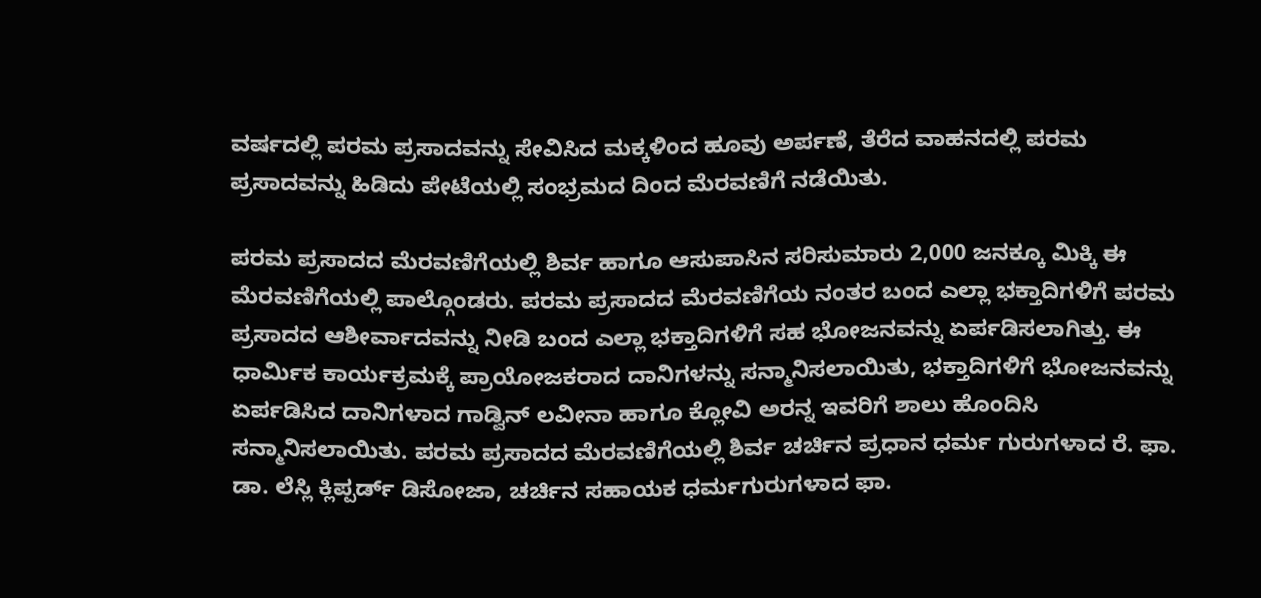ವರ್ಷದಲ್ಲಿ ಪರಮ ಪ್ರಸಾದವನ್ನು ಸೇವಿಸಿದ ಮಕ್ಕಳಿಂದ ಹೂವು ಅರ್ಪಣೆ, ತೆರೆದ ವಾಹನದಲ್ಲಿ ಪರಮ ಪ್ರಸಾದವನ್ನು ಹಿಡಿದು ಪೇಟೆಯಲ್ಲಿ ಸಂಭ್ರಮದ ದಿಂದ ಮೆರವಣಿಗೆ ನಡೆಯಿತು.

ಪರಮ ಪ್ರಸಾದದ ಮೆರವಣಿಗೆಯಲ್ಲಿ ಶಿರ್ವ ಹಾಗೂ ಆಸುಪಾಸಿನ ಸರಿಸುಮಾರು 2,000 ಜನಕ್ಕೂ ಮಿಕ್ಕಿ ಈ ಮೆರವಣಿಗೆಯಲ್ಲಿ ಪಾಲ್ಗೊಂಡರು. ಪರಮ ಪ್ರಸಾದದ ಮೆರವಣಿಗೆಯ ನಂತರ ಬಂದ ಎಲ್ಲಾ ಭಕ್ತಾದಿಗಳಿಗೆ ಪರಮ ಪ್ರಸಾದದ ಆಶೀರ್ವಾದವನ್ನು ನೀಡಿ ಬಂದ ಎಲ್ಲಾ ಭಕ್ತಾದಿಗಳಿಗೆ ಸಹ ಭೋಜನವನ್ನು ಏರ್ಪಡಿಸಲಾಗಿತ್ತು. ಈ ಧಾರ್ಮಿಕ ಕಾರ್ಯಕ್ರಮಕ್ಕೆ ಪ್ರಾಯೋಜಕರಾದ ದಾನಿಗಳನ್ನು ಸನ್ಮಾನಿಸಲಾಯಿತು, ಭಕ್ತಾದಿಗಳಿಗೆ ಭೋಜನವನ್ನು ಏರ್ಪಡಿಸಿದ ದಾನಿಗಳಾದ ಗಾಡ್ವಿನ್ ಲವೀನಾ ಹಾಗೂ ಕ್ಲೋವಿ ಅರನ್ನ ಇವರಿಗೆ ಶಾಲು ಹೊಂದಿಸಿ ಸನ್ಮಾನಿಸಲಾಯಿತು. ಪರಮ ಪ್ರಸಾದದ ಮೆರವಣಿಗೆಯಲ್ಲಿ ಶಿರ್ವ ಚರ್ಚಿನ ಪ್ರಧಾನ ಧರ್ಮ ಗುರುಗಳಾದ ರೆ. ಫಾ. ಡಾ. ಲೆಸ್ಲಿ ಕ್ಲಿಪ್ಪರ್ಡ್ ಡಿಸೋಜಾ, ಚರ್ಚಿನ ಸಹಾಯಕ ಧರ್ಮಗುರುಗಳಾದ ಫಾ.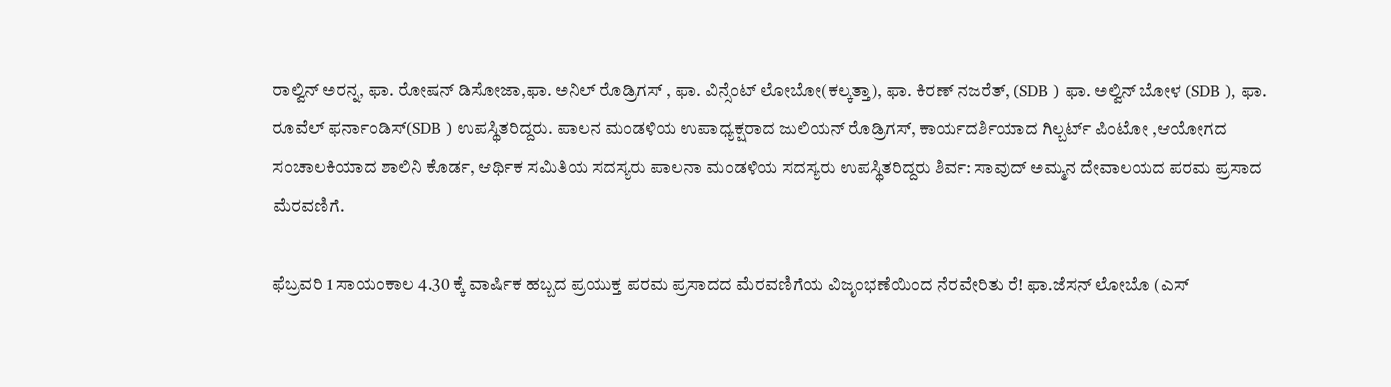ರಾಲ್ವಿನ್ ಅರನ್ನ, ಫಾ. ರೋಷನ್ ಡಿಸೋಜಾ,ಫಾ. ಅನಿಲ್ ರೊಡ್ರಿಗಸ್ , ಫಾ. ವಿನ್ಸೆಂಟ್ ಲೋಬೋ(ಕಲ್ಕತ್ತಾ), ಫಾ. ಕಿರಣ್ ನಜರೆತ್, (SDB ) ಫಾ. ಅಲ್ವಿನ್ ಬೋಳ (SDB ), ಫಾ. ರೂವೆಲ್ ಫರ್ನಾಂಡಿಸ್(SDB ) ಉಪಸ್ಥಿತರಿದ್ದರು. ಪಾಲನ ಮಂಡಳಿಯ ಉಪಾಧ್ಯಕ್ಷರಾದ ಜುಲಿಯನ್ ರೊಡ್ರಿಗಸ್, ಕಾರ್ಯದರ್ಶಿಯಾದ ಗಿಲ್ಬರ್ಟ್ ಪಿಂಟೋ ,ಆಯೋಗದ ಸಂಚಾಲಕಿಯಾದ ಶಾಲಿನಿ ಕೊರ್ಡ, ಆರ್ಥಿಕ ಸಮಿತಿಯ ಸದಸ್ಯರು ಪಾಲನಾ ಮಂಡಳಿಯ ಸದಸ್ಯರು ಉಪಸ್ಥಿತರಿದ್ದರು ಶಿರ್ವ: ಸಾವುದ್ ಅಮ್ಮನ ದೇವಾಲಯದ ಪರಮ ಪ್ರಸಾದ ಮೆರವಣಿಗೆ.

ಫೆಬ್ರವರಿ 1 ಸಾಯಂಕಾಲ 4.30 ಕ್ಕೆ ವಾರ್ಷಿಕ ಹಬ್ಬದ ಪ್ರಯುಕ್ತ ಪರಮ ಪ್ರಸಾದದ ಮೆರವಣಿಗೆಯ ವಿಜೃಂಭಣೆಯಿಂದ ನೆರವೇರಿತು ರೆ! ಫಾ.ಜೆಸನ್ ಲೋಬೊ (ಎಸ್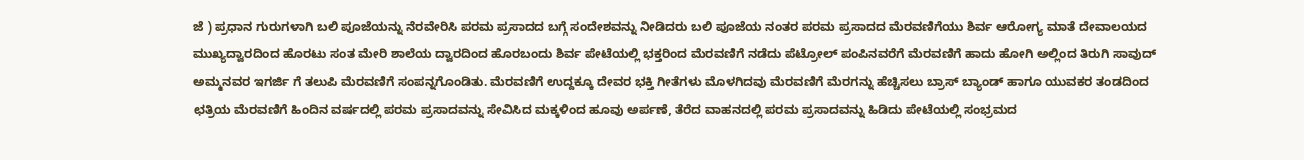ಜೆ ) ಪ್ರಧಾನ ಗುರುಗಳಾಗಿ ಬಲಿ ಪೂಜೆಯನ್ನು ನೆರವೇರಿಸಿ ಪರಮ ಪ್ರಸಾದದ ಬಗ್ಗೆ ಸಂದೇಶವನ್ನು ನೀಡಿದರು ಬಲಿ ಪೂಜೆಯ ನಂತರ ಪರಮ ಪ್ರಸಾದದ ಮೆರವಣಿಗೆಯು ಶಿರ್ವ ಆರೋಗ್ಯ ಮಾತೆ ದೇವಾಲಯದ ಮುಖ್ಯದ್ವಾರದಿಂದ ಹೊರಟು ಸಂತ ಮೇರಿ ಶಾಲೆಯ ದ್ವಾರದಿಂದ ಹೊರಬಂದು ಶಿರ್ವ ಪೇಟೆಯಲ್ಲಿ ಭಕ್ತರಿಂದ ಮೆರವಣಿಗೆ ನಡೆದು ಪೆಟ್ರೋಲ್ ಪಂಪಿನವರೆಗೆ ಮೆರವಣಿಗೆ ಹಾದು ಹೋಗಿ ಅಲ್ಲಿಂದ ತಿರುಗಿ ಸಾವುದ್ ಅಮ್ಮನವರ ಇಗರ್ಜಿ ಗೆ ತಲುಪಿ ಮೆರವಣಿಗೆ ಸಂಪನ್ನಗೊಂಡಿತು. ಮೆರವಣಿಗೆ ಉದ್ದಕ್ಕೂ ದೇವರ ಭಕ್ತಿ ಗೀತೆಗಳು ಮೊಳಗಿದವು ಮೆರವಣಿಗೆ ಮೆರಗನ್ನು ಹೆಚ್ಚಿಸಲು ಬ್ರಾಸ್ ಬ್ಯಾಂಡ್ ಹಾಗೂ ಯುವಕರ ತಂಡದಿಂದ ಛತ್ರಿಯ ಮೆರವಣಿಗೆ ಹಿಂದಿನ ವರ್ಷದಲ್ಲಿ ಪರಮ ಪ್ರಸಾದವನ್ನು ಸೇವಿಸಿದ ಮಕ್ಕಳಿಂದ ಹೂವು ಅರ್ಪಣೆ, ತೆರೆದ ವಾಹನದಲ್ಲಿ ಪರಮ ಪ್ರಸಾದವನ್ನು ಹಿಡಿದು ಪೇಟೆಯಲ್ಲಿ ಸಂಭ್ರಮದ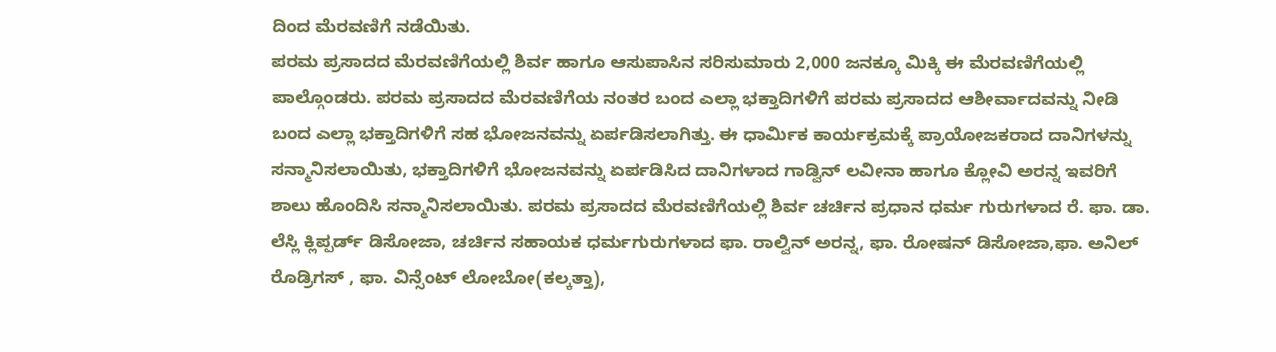ದಿಂದ ಮೆರವಣಿಗೆ ನಡೆಯಿತು.
ಪರಮ ಪ್ರಸಾದದ ಮೆರವಣಿಗೆಯಲ್ಲಿ ಶಿರ್ವ ಹಾಗೂ ಆಸುಪಾಸಿನ ಸರಿಸುಮಾರು 2,000 ಜನಕ್ಕೂ ಮಿಕ್ಕಿ ಈ ಮೆರವಣಿಗೆಯಲ್ಲಿ ಪಾಲ್ಗೊಂಡರು. ಪರಮ ಪ್ರಸಾದದ ಮೆರವಣಿಗೆಯ ನಂತರ ಬಂದ ಎಲ್ಲಾ ಭಕ್ತಾದಿಗಳಿಗೆ ಪರಮ ಪ್ರಸಾದದ ಆಶೀರ್ವಾದವನ್ನು ನೀಡಿ ಬಂದ ಎಲ್ಲಾ ಭಕ್ತಾದಿಗಳಿಗೆ ಸಹ ಭೋಜನವನ್ನು ಏರ್ಪಡಿಸಲಾಗಿತ್ತು. ಈ ಧಾರ್ಮಿಕ ಕಾರ್ಯಕ್ರಮಕ್ಕೆ ಪ್ರಾಯೋಜಕರಾದ ದಾನಿಗಳನ್ನು ಸನ್ಮಾನಿಸಲಾಯಿತು, ಭಕ್ತಾದಿಗಳಿಗೆ ಭೋಜನವನ್ನು ಏರ್ಪಡಿಸಿದ ದಾನಿಗಳಾದ ಗಾಡ್ವಿನ್ ಲವೀನಾ ಹಾಗೂ ಕ್ಲೋವಿ ಅರನ್ನ ಇವರಿಗೆ ಶಾಲು ಹೊಂದಿಸಿ ಸನ್ಮಾನಿಸಲಾಯಿತು. ಪರಮ ಪ್ರಸಾದದ ಮೆರವಣಿಗೆಯಲ್ಲಿ ಶಿರ್ವ ಚರ್ಚಿನ ಪ್ರಧಾನ ಧರ್ಮ ಗುರುಗಳಾದ ರೆ. ಫಾ. ಡಾ. ಲೆಸ್ಲಿ ಕ್ಲಿಪ್ಪರ್ಡ್ ಡಿಸೋಜಾ, ಚರ್ಚಿನ ಸಹಾಯಕ ಧರ್ಮಗುರುಗಳಾದ ಫಾ. ರಾಲ್ವಿನ್ ಅರನ್ನ, ಫಾ. ರೋಷನ್ ಡಿಸೋಜಾ,ಫಾ. ಅನಿಲ್ ರೊಡ್ರಿಗಸ್ , ಫಾ. ವಿನ್ಸೆಂಟ್ ಲೋಬೋ(ಕಲ್ಕತ್ತಾ),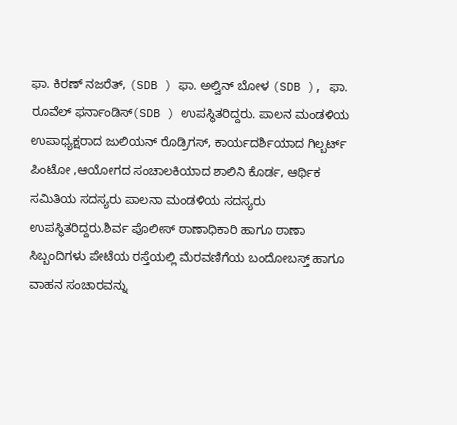ಫಾ. ಕಿರಣ್ ನಜರೆತ್, (SDB ) ಫಾ. ಅಲ್ವಿನ್ ಬೋಳ (SDB ), ಫಾ. ರೂವೆಲ್ ಫರ್ನಾಂಡಿಸ್(SDB ) ಉಪಸ್ಥಿತರಿದ್ದರು. ಪಾಲನ ಮಂಡಳಿಯ ಉಪಾಧ್ಯಕ್ಷರಾದ ಜುಲಿಯನ್ ರೊಡ್ರಿಗಸ್, ಕಾರ್ಯದರ್ಶಿಯಾದ ಗಿಲ್ಬರ್ಟ್ ಪಿಂಟೋ ,ಆಯೋಗದ ಸಂಚಾಲಕಿಯಾದ ಶಾಲಿನಿ ಕೊರ್ಡ, ಆರ್ಥಿಕ ಸಮಿತಿಯ ಸದಸ್ಯರು ಪಾಲನಾ ಮಂಡಳಿಯ ಸದಸ್ಯರು ಉಪಸ್ಥಿತರಿದ್ದರು.ಶಿರ್ವ ಪೊಲೀಸ್ ಠಾಣಾಧಿಕಾರಿ ಹಾಗೂ ಠಾಣಾ ಸಿಬ್ಬಂದಿಗಳು ಪೇಟೆಯ ರಸ್ತೆಯಲ್ಲಿ ಮೆರವಣಿಗೆಯ ಬಂದೋಬಸ್ತ್ ಹಾಗೂ ವಾಹನ ಸಂಚಾರವನ್ನು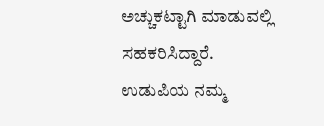ಅಚ್ಚುಕಟ್ಟಾಗಿ ಮಾಡುವಲ್ಲಿ ಸಹಕರಿಸಿದ್ದಾರೆ.
ಉಡುಪಿಯ ನಮ್ಮ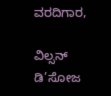ವರದಿಗಾರ,

ವಿಲ್ಸನ್ ಡಿ’ಸೋಜ